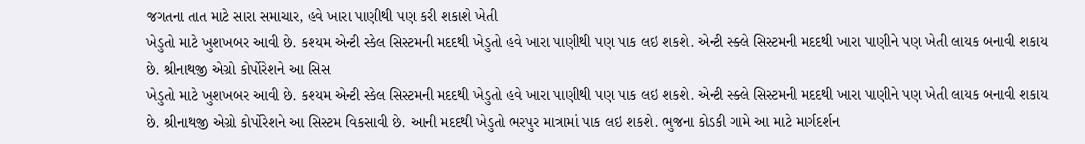જગતના તાત માટે સારા સમાચાર, હવે ખારા પાણીથી પણ કરી શકાશે ખેતી
ખેડુતો માટે ખુશખબર આવી છે. કશ્યમ એન્ટી સ્કેલ સિસ્ટમની મદદથી ખેડુતો હવે ખારા પાણીથી પણ પાક લઇ શકશે. એન્ટી સ્ક્લે સિસ્ટમની મદદથી ખારા પાણીને પણ ખેતી લાયક બનાવી શકાય છે. શ્રીનાથજી એગ્રો કોર્પોરેશને આ સિસ
ખેડુતો માટે ખુશખબર આવી છે. કશ્યમ એન્ટી સ્કેલ સિસ્ટમની મદદથી ખેડુતો હવે ખારા પાણીથી પણ પાક લઇ શકશે. એન્ટી સ્ક્લે સિસ્ટમની મદદથી ખારા પાણીને પણ ખેતી લાયક બનાવી શકાય છે. શ્રીનાથજી એગ્રો કોર્પોરેશને આ સિસ્ટમ વિકસાવી છે. આની મદદથી ખેડુતો ભરપુર માત્રામાં પાક લઇ શકશે. ભુજના કોડકી ગામે આ માટે માર્ગદર્શન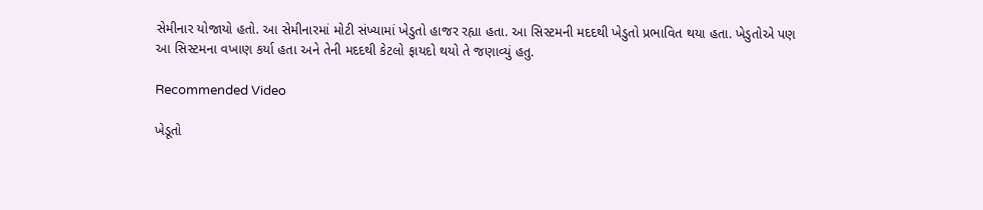સેમીનાર યોજાયો હતો. આ સેમીનારમાં મોટી સંખ્યામાં ખેડુતો હાજર રહ્યા હતા. આ સિસ્ટમની મદદથી ખેડુતો પ્રભાવિત થયા હતા. ખેડુતોએ પણ આ સિસ્ટમના વખાણ કર્યા હતા અને તેની મદદથી કેટલો ફાયદો થયો તે જણાવ્યું હતુ.

Recommended Video

ખેડૂતો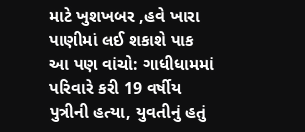માટે ખુશખબર ,હવે ખારા પાણીમાં લઈ શકાશે પાક
આ પણ વાંચો: ગાધીધામમાં પરિવારે કરી 19 વર્ષીય પુત્રીની હત્યા, યુવતીનું હતું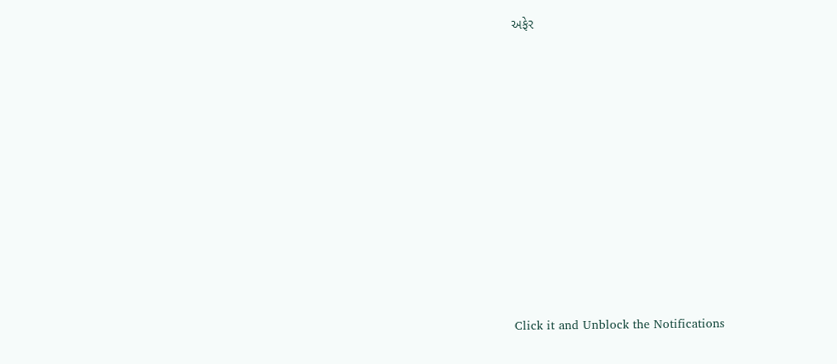અફેર












Click it and Unblock the Notifications